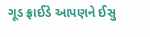ગૂડ ફ્રાઈડે આપણને ઈસુ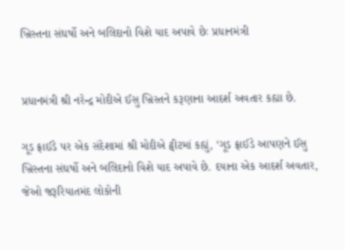ખ્રિસ્તના સંઘર્ષો અને બલિદાનો વિશે યાદ અપાવે છેઃ પ્રધાનમંત્રી


પ્રધાનમંત્રી શ્રી નરેન્દ્ર મોદીએ ઈસુ ખ્રિસ્તને કરૂણાના આદર્શ અવતાર કહ્યા છે.

ગૂડ ફ્રાઈડે પર એક સંદેશામાં શ્રી મોદીએ ટ્વીટમાં કહ્યું, ‘ગૂડ ફ્રાઈડે આપણને ઈસુ ખ્રિસ્તના સંઘર્ષો અને બલિદાનો વિશે યાદ અપાવે છે. દયાના એક આદર્શ અવતાર, જેઓ જરૂરિયાતમંદ લોકોની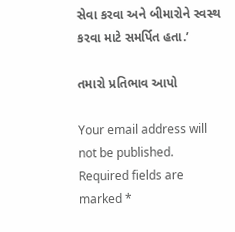સેવા કરવા અને બીમારોને સ્વસ્થ કરવા માટે સમર્પિત હતા.’

તમારો પ્રતિભાવ આપો

Your email address will not be published. Required fields are marked *